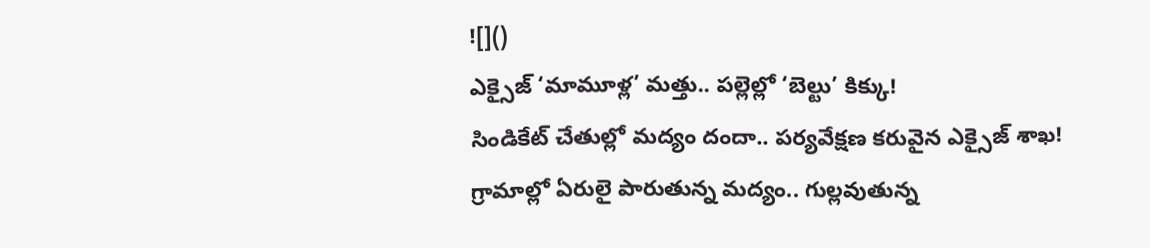![]()
ఎక్సైజ్ ‘మామూళ్ల’ మత్తు.. పల్లెల్లో ‘బెల్టు’ కిక్కు!
సిండికేట్ చేతుల్లో మద్యం దందా.. పర్యవేక్షణ కరువైన ఎక్సైజ్ శాఖ!
గ్రామాల్లో ఏరులై పారుతున్న మద్యం.. గుల్లవుతున్న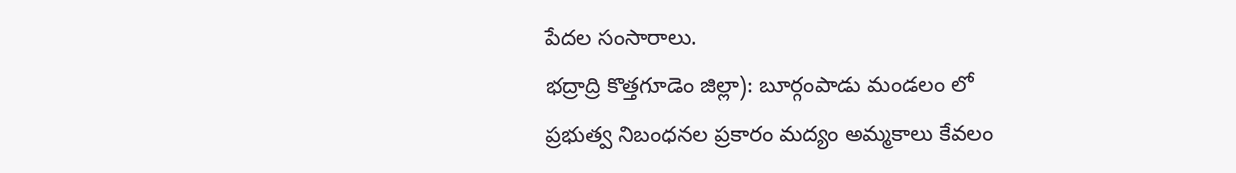పేదల సంసారాలు.
భద్రాద్రి కొత్తగూడెం జిల్లా): బూర్గంపాడు మండలం లో
ప్రభుత్వ నిబంధనల ప్రకారం మద్యం అమ్మకాలు కేవలం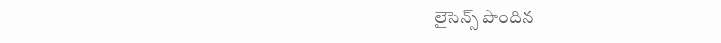లైసెన్స్ పొందిన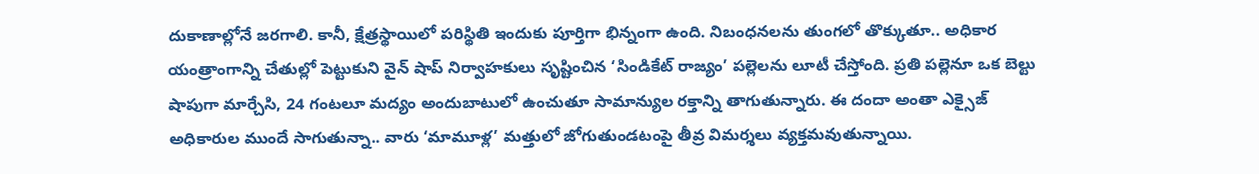దుకాణాల్లోనే జరగాలి. కానీ, క్షేత్రస్థాయిలో పరిస్థితి ఇందుకు పూర్తిగా భిన్నంగా ఉంది. నిబంధనలను తుంగలో తొక్కుతూ.. అధికార యంత్రాంగాన్ని చేతుల్లో పెట్టుకుని వైన్ షాప్ నిర్వాహకులు సృష్టించిన ‘సిండికేట్ రాజ్యం’ పల్లెలను లూటీ చేస్తోంది. ప్రతి పల్లెనూ ఒక బెల్టు షాపుగా మార్చేసి, 24 గంటలూ మద్యం అందుబాటులో ఉంచుతూ సామాన్యుల రక్తాన్ని తాగుతున్నారు. ఈ దందా అంతా ఎక్సైజ్ అధికారుల ముందే సాగుతున్నా.. వారు ‘మామూళ్ల’ మత్తులో జోగుతుండటంపై తీవ్ర విమర్శలు వ్యక్తమవుతున్నాయి.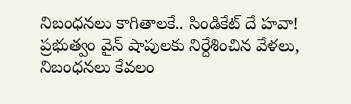నిబంధనలు కాగితాలకే.. సిండికేట్ దే హవా!
ప్రభుత్వం వైన్ షాపులకు నిర్దేశించిన వేళలు, నిబంధనలు కేవలం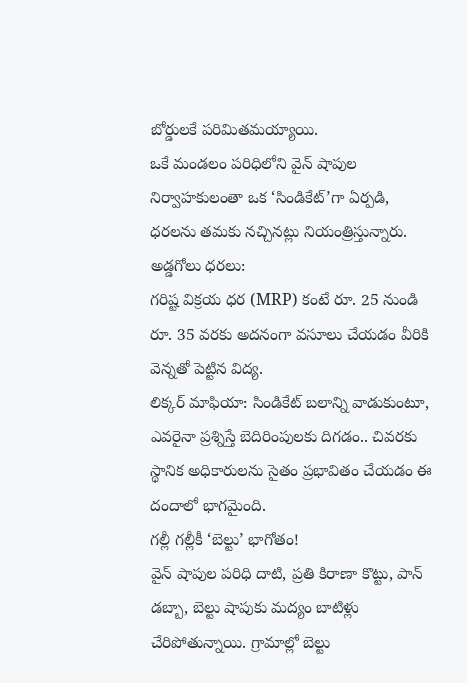బోర్డులకే పరిమితమయ్యాయి.
ఒకే మండలం పరిధిలోని వైన్ షాపుల నిర్వాహకులంతా ఒక ‘సిండికేట్’గా ఏర్పడి, ధరలను తమకు నచ్చినట్లు నియంత్రిస్తున్నారు.
అడ్డగోలు ధరలు:
గరిష్ట విక్రయ ధర (MRP) కంటే రూ. 25 నుండి రూ. 35 వరకు అదనంగా వసూలు చేయడం వీరికి వెన్నతో పెట్టిన విద్య.
లిక్కర్ మాఫియా: సిండికేట్ బలాన్ని వాడుకుంటూ, ఎవరైనా ప్రశ్నిస్తే బెదిరింపులకు దిగడం.. చివరకు స్థానిక అధికారులను సైతం ప్రభావితం చేయడం ఈ దందాలో భాగమైంది.
గల్లీ గల్లీకీ ‘బెల్టు’ భాగోతం!
వైన్ షాపుల పరిధి దాటి, ప్రతి కిరాణా కొట్టు, పాన్ డబ్బా, బెల్టు షాపుకు మద్యం బాటిళ్లు చేరిపోతున్నాయి. గ్రామాల్లో బెల్టు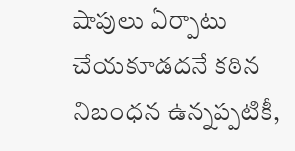షాపులు ఏర్పాటు చేయకూడదనే కఠిన నిబంధన ఉన్నప్పటికీ,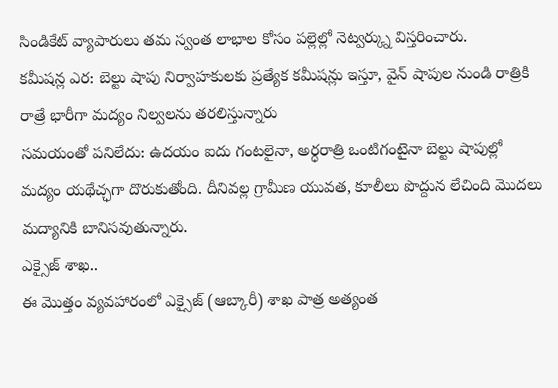సిండికేట్ వ్యాపారులు తమ స్వంత లాభాల కోసం పల్లెల్లో నెట్వర్క్ను విస్తరించారు.
కమీషన్ల ఎర: బెల్టు షాపు నిర్వాహకులకు ప్రత్యేక కమీషన్లు ఇస్తూ, వైన్ షాపుల నుండి రాత్రికి రాత్రే భారీగా మద్యం నిల్వలను తరలిస్తున్నారు
సమయంతో పనిలేదు: ఉదయం ఐదు గంటలైనా, అర్ధరాత్రి ఒంటిగంటైనా బెల్టు షాపుల్లో మద్యం యథేచ్ఛగా దొరుకుతోంది. దీనివల్ల గ్రామీణ యువత, కూలీలు పొద్దున లేచింది మొదలు మద్యానికి బానిసవుతున్నారు.
ఎక్సైజ్ శాఖ..
ఈ మొత్తం వ్యవహారంలో ఎక్సైజ్ (ఆబ్కారీ) శాఖ పాత్ర అత్యంత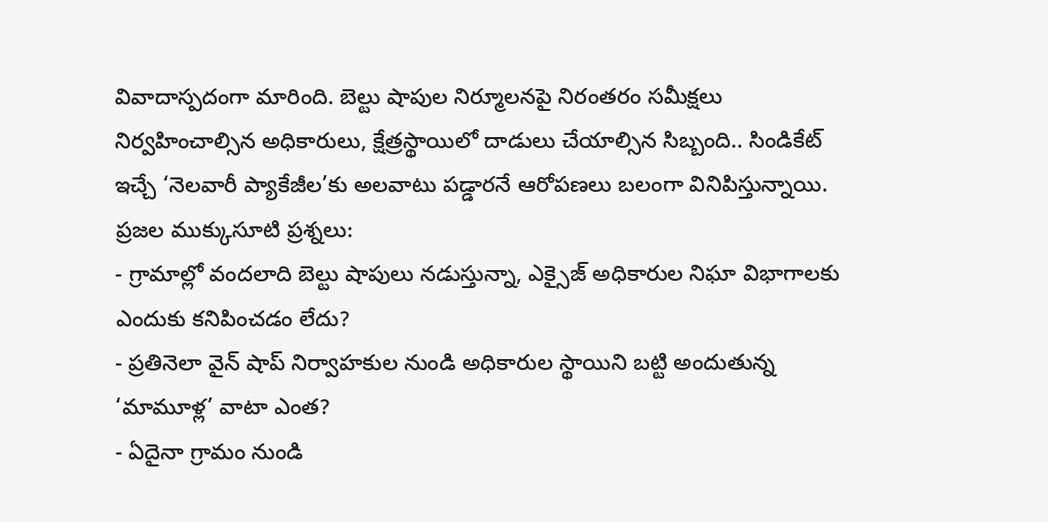వివాదాస్పదంగా మారింది. బెల్టు షాపుల నిర్మూలనపై నిరంతరం సమీక్షలు నిర్వహించాల్సిన అధికారులు, క్షేత్రస్థాయిలో దాడులు చేయాల్సిన సిబ్బంది.. సిండికేట్ ఇచ్చే ‘నెలవారీ ప్యాకేజీల’కు అలవాటు పడ్డారనే ఆరోపణలు బలంగా వినిపిస్తున్నాయి.
ప్రజల ముక్కుసూటి ప్రశ్నలు:
- గ్రామాల్లో వందలాది బెల్టు షాపులు నడుస్తున్నా, ఎక్సైజ్ అధికారుల నిఘా విభాగాలకు ఎందుకు కనిపించడం లేదు?
- ప్రతినెలా వైన్ షాప్ నిర్వాహకుల నుండి అధికారుల స్థాయిని బట్టి అందుతున్న ‘మామూళ్ల’ వాటా ఎంత?
- ఏదైనా గ్రామం నుండి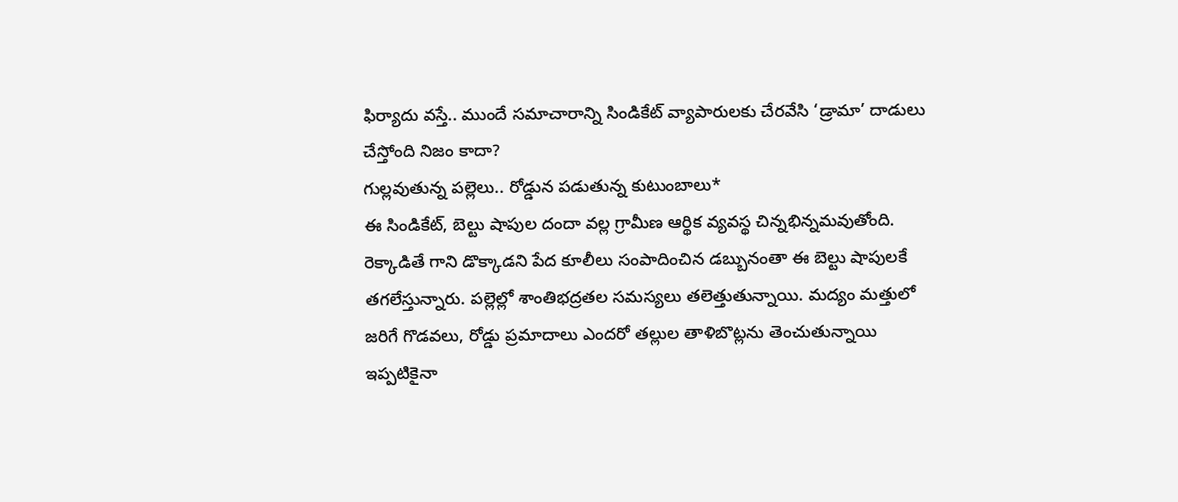ఫిర్యాదు వస్తే.. ముందే సమాచారాన్ని సిండికేట్ వ్యాపారులకు చేరవేసి ‘డ్రామా’ దాడులు చేస్తోంది నిజం కాదా?
గుల్లవుతున్న పల్లెలు.. రోడ్డున పడుతున్న కుటుంబాలు*
ఈ సిండికేట్, బెల్టు షాపుల దందా వల్ల గ్రామీణ ఆర్థిక వ్యవస్థ చిన్నభిన్నమవుతోంది. రెక్కాడితే గాని డొక్కాడని పేద కూలీలు సంపాదించిన డబ్బునంతా ఈ బెల్టు షాపులకే తగలేస్తున్నారు. పల్లెల్లో శాంతిభద్రతల సమస్యలు తలెత్తుతున్నాయి. మద్యం మత్తులో జరిగే గొడవలు, రోడ్డు ప్రమాదాలు ఎందరో తల్లుల తాళిబొట్లను తెంచుతున్నాయి
ఇప్పటికైనా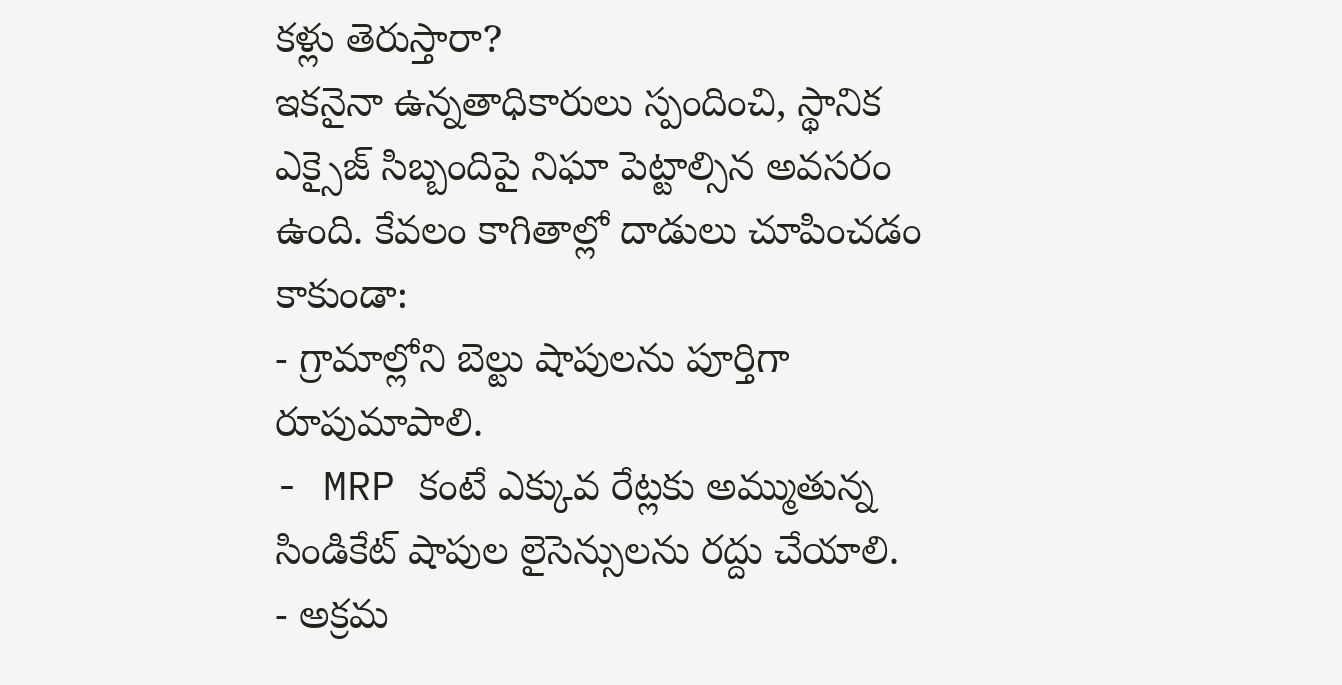కళ్లు తెరుస్తారా?
ఇకనైనా ఉన్నతాధికారులు స్పందించి, స్థానిక ఎక్సైజ్ సిబ్బందిపై నిఘా పెట్టాల్సిన అవసరం ఉంది. కేవలం కాగితాల్లో దాడులు చూపించడం కాకుండా:
- గ్రామాల్లోని బెల్టు షాపులను పూర్తిగా రూపుమాపాలి.
- MRP కంటే ఎక్కువ రేట్లకు అమ్ముతున్న సిండికేట్ షాపుల లైసెన్సులను రద్దు చేయాలి.
- అక్రమ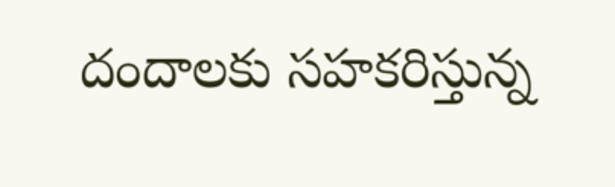దందాలకు సహకరిస్తున్న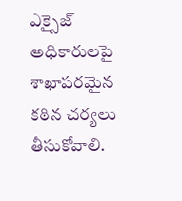ఎక్సైజ్ అధికారులపై శాఖాపరమైన కఠిన చర్యలు తీసుకోవాలి.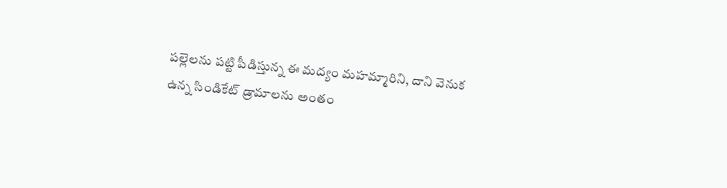పల్లెలను పట్టి పీడిస్తున్న ఈ మద్యం మహమ్మారిని, దాని వెనుక ఉన్న సిండికేట్ డ్రామాలను అంతం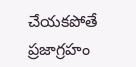చేయకపోతే ప్రజాగ్రహం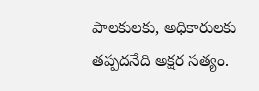పాలకులకు, అధికారులకు తప్పదనేది అక్షర సత్యం.